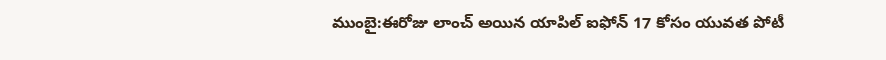ముంబై:ఈరోజు లాంచ్ అయిన యాపిల్ ఐఫోన్ 17 కోసం యువత పోటీ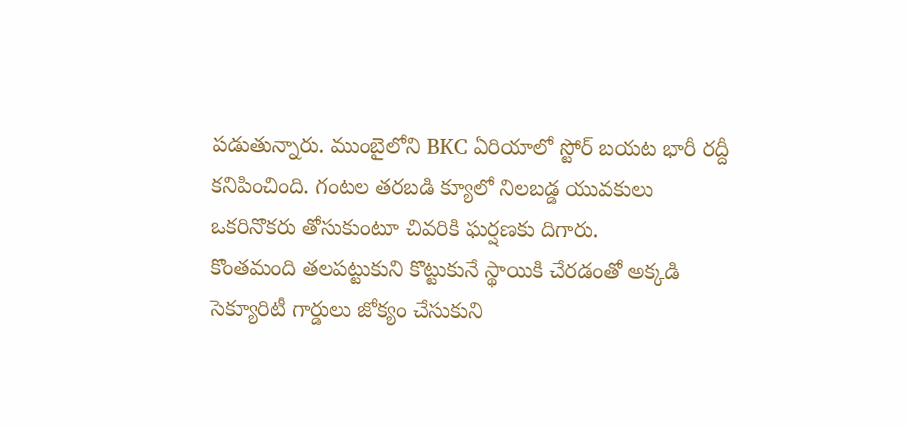పడుతున్నారు. ముంబైలోని BKC ఏరియాలో స్టోర్ బయట భారీ రద్దీ కనిపించింది. గంటల తరబడి క్యూలో నిలబడ్డ యువకులు ఒకరినొకరు తోసుకుంటూ చివరికి ఘర్షణకు దిగారు.
కొంతమంది తలపట్టుకుని కొట్టుకునే స్థాయికి చేరడంతో అక్కడి సెక్యూరిటీ గార్డులు జోక్యం చేసుకుని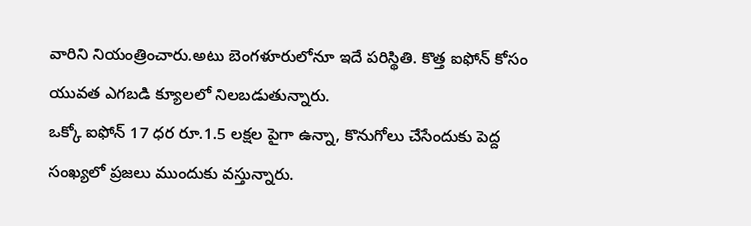వారిని నియంత్రించారు.అటు బెంగళూరులోనూ ఇదే పరిస్థితి. కొత్త ఐఫోన్ కోసం యువత ఎగబడి క్యూలలో నిలబడుతున్నారు.
ఒక్కో ఐఫోన్ 17 ధర రూ.1.5 లక్షల పైగా ఉన్నా, కొనుగోలు చేసేందుకు పెద్ద సంఖ్యలో ప్రజలు ముందుకు వస్తున్నారు.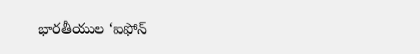భారతీయుల ‘ఐఫోన్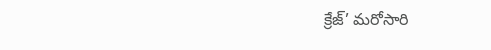క్రేజ్’ మరోసారి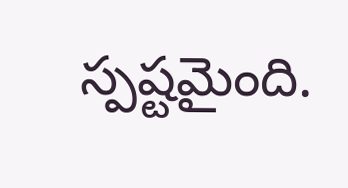స్పష్టమైంది.